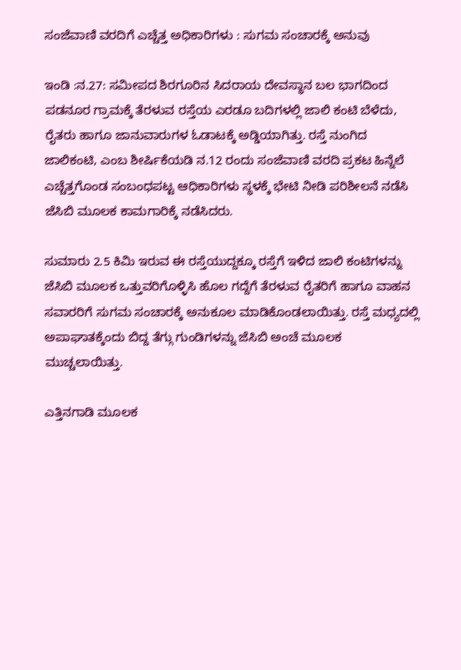ಸಂಜೆವಾಣಿ ವರದಿಗೆ ಎಚ್ಚೆತ್ತ ಅಧಿಕಾರಿಗಳು : ಸುಗಮ ಸಂಚಾರಕ್ಕೆ ಅನುವು

ಇಂಡಿ :ನ.27: ಸಮೀಪದ ಶಿರಗೂರಿನ ಸಿದರಾಯ ದೇವಸ್ಥಾನ ಬಲ ಭಾಗದಿಂದ ಪಡನೂರ ಗ್ರಾಮಕ್ಕೆ ತೆರಳುವ ರಸ್ತೆಯ ಎರಡೂ ಬದಿಗಳಲ್ಲಿ ಜಾಲಿ ಕಂಟಿ ಬೆಳೆದು, ರೈತರು ಹಾಗೂ ಜಾನುವಾರುಗಳ ಓಡಾಟಕ್ಕೆ ಅಡ್ಡಿಯಾಗಿತ್ತು. ರಸ್ತೆ ನುಂಗಿದ ಜಾಲಿಕಂಟಿ, ಎಂಬ ಶೀರ್ಷಿಕೆಯಡಿ ನ.12 ರಂದು ಸಂಜೆವಾಣಿ ವರದಿ ಪ್ರಕಟ ಹಿನ್ನೆಲೆ ಎಚ್ಚೆತ್ತಗೊಂಡ ಸಂಬಂಧಪಟ್ಟ ಆಧಿಕಾರಿಗಳು ಸ್ಥಳಕ್ಕೆ ಭೇಟಿ ನೀಡಿ ಪರಿಶೀಲನೆ ನಡೆಸಿ ಜೆಸಿಬಿ ಮೂಲಕ ಕಾಮಗಾರಿಕ್ಕೆ ನಡೆಸಿದರು.

ಸುಮಾರು 2.5 ಕಿಮಿ ಇರುವ ಈ ರಸ್ತೆಯುದ್ದಕ್ಕೂ ರಸ್ತೆಗೆ ಇಳಿದ ಜಾಲಿ ಕಂಟಿಗಳನ್ನು ಜೆಸಿಬಿ ಮೂಲಕ ಒತ್ತುವರಿಗೊಳ್ಳಿಸಿ ಹೊಲ ಗದ್ದೆಗೆ ತೆರಳುವ ರೈತರಿಗೆ ಹಾಗೂ ವಾಹನ ಸವಾರರಿಗೆ ಸುಗಮ ಸಂಚಾರಕ್ಕೆ ಅನುಕೂಲ ಮಾಡಿಕೊಂಡಲಾಯಿತ್ತು. ರಸ್ತೆ ಮಧ್ಯದಲ್ಲಿ ಅಪಾಘಾತಕ್ಕೆಂದು ಬಿದ್ದ ತೆಗ್ಗು ಗುಂಡಿಗಳನ್ನು ಜೆಸಿಬಿ ಅಂಚೆ ಮೂಲಕ ಮುಚ್ಚಲಾಯಿತ್ತು.

ಎತ್ತಿನಗಾಡಿ ಮೂಲಕ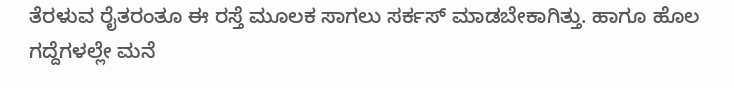ತೆರಳುವ ರೈತರಂತೂ ಈ ರಸ್ತೆ ಮೂಲಕ ಸಾಗಲು ಸರ್ಕಸ್ ಮಾಡಬೇಕಾಗಿತ್ತು. ಹಾಗೂ ಹೊಲ ಗದ್ದೆಗಳಲ್ಲೇ ಮನೆ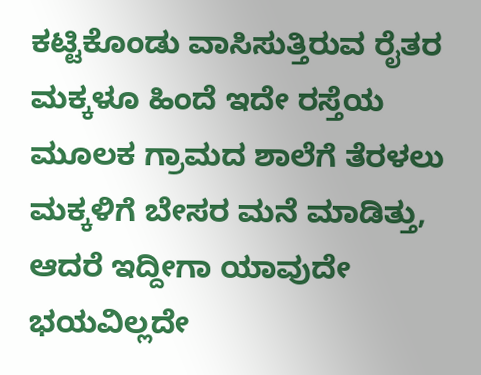ಕಟ್ಟಿಕೊಂಡು ವಾಸಿಸುತ್ತಿರುವ ರೈತರ ಮಕ್ಕಳೂ ಹಿಂದೆ ಇದೇ ರಸ್ತೆಯ ಮೂಲಕ ಗ್ರಾಮದ ಶಾಲೆಗೆ ತೆರಳಲು ಮಕ್ಕಳಿಗೆ ಬೇಸರ ಮನೆ ಮಾಡಿತ್ತು, ಆದರೆ ಇದ್ದೀಗಾ ಯಾವುದೇ ಭಯವಿಲ್ಲದೇ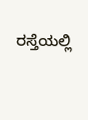ರಸ್ತೆಯಲ್ಲಿ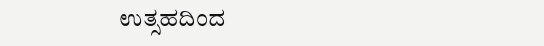ಉತ್ಸಹದಿಂದ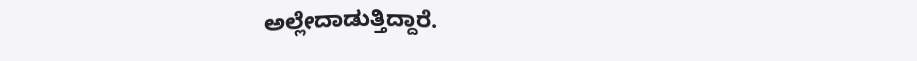ಅಲ್ಲೇದಾಡುತ್ತಿದ್ದಾರೆ.